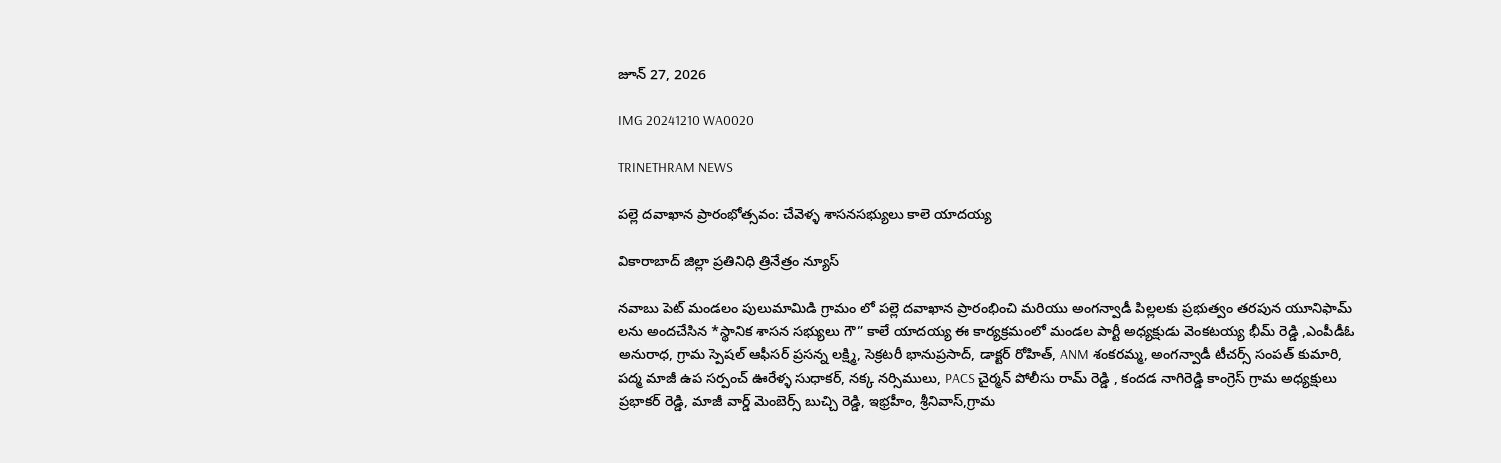జూన్ 27, 2026

IMG 20241210 WA0020

TRINETHRAM NEWS

పల్లె దవాఖాన ప్రారంభోత్సవం: చేవెళ్ళ శాసనసభ్యులు కాలె యాదయ్య

వికారాబాద్ జిల్లా ప్రతినిధి త్రినేత్రం న్యూస్

నవాబు పెట్ మండలం పులుమామిడి గ్రామం లో పల్లె దవాఖాన ప్రారంభించి మరియు అంగన్వాడీ పిల్లలకు ప్రభుత్వం తరపున యూనిఫామ్ లను అందచేసిన *స్థానిక శాసన సభ్యులు గౌ” కాలే యాదయ్య ఈ కార్యక్రమంలో మండల పార్టీ అధ్యక్షుడు వెంకటయ్య భీమ్ రెడ్డి ,ఎంపీడీఓ అనురాధ, గ్రామ స్పెషల్ ఆఫీసర్ ప్రసన్న లక్ష్మి, సెక్రటరీ భానుప్రసాద్, డాక్టర్ రోహిత్, ANM శంకరమ్మ, అంగన్వాడీ టీచర్స్ సంపత్ కుమారి, పద్మ మాజీ ఉప సర్పంచ్ ఊరేళ్ళ సుధాకర్, నక్క నర్సిములు, PACS చైర్మన్ పోలీసు రామ్ రెడ్డి , కందడ నాగిరెడ్డి కాంగ్రెస్ గ్రామ అధ్యక్షులు ప్రభాకర్ రెడ్డి, మాజీ వార్డ్ మెంబెర్స్ బుచ్చి రెడ్డి, ఇభ్రహీం, శ్రీనివాస్,గ్రామ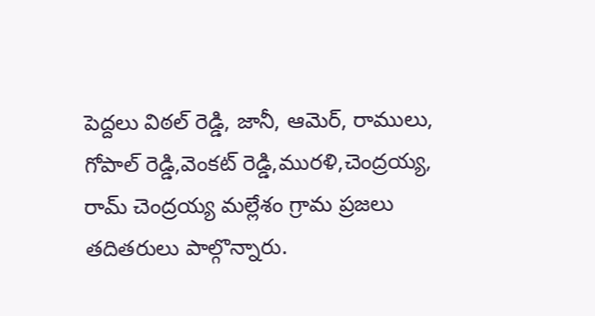పెద్దలు విఠల్ రెడ్డి, జానీ, ఆమెర్, రాములు, గోపాల్ రెడ్డి,వెంకట్ రెడ్డి,మురళి,చెంద్రయ్య, రామ్ చెంద్రయ్య మల్లేశం గ్రామ ప్రజలు తదితరులు పాల్గొన్నారు.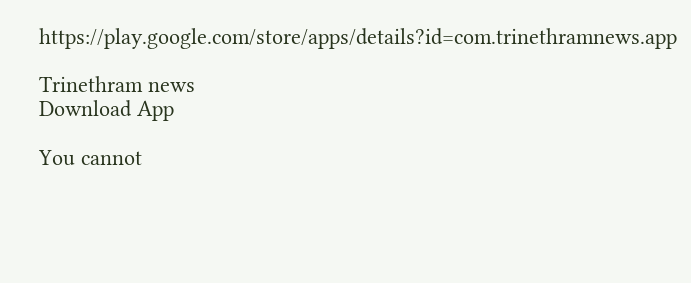https://play.google.com/store/apps/details?id=com.trinethramnews.app

Trinethram news
Download App

You cannot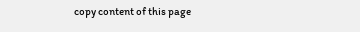copy content of this page